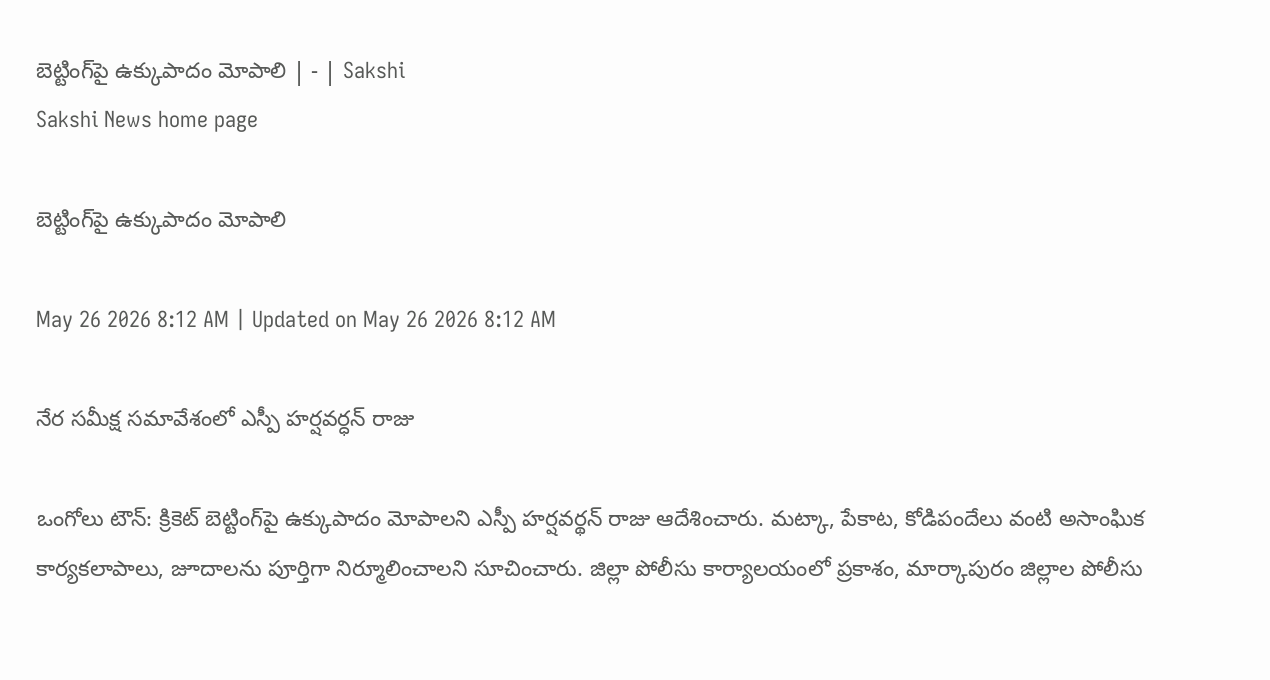బెట్టింగ్‌పై ఉక్కుపాదం మోపాలి | - | Sakshi
Sakshi News home page

బెట్టింగ్‌పై ఉక్కుపాదం మోపాలి

May 26 2026 8:12 AM | Updated on May 26 2026 8:12 AM

నేర సమీక్ష సమావేశంలో ఎస్పీ హర్షవర్ధన్‌ రాజు

ఒంగోలు టౌన్‌: క్రికెట్‌ బెట్టింగ్‌పై ఉక్కుపాదం మోపాలని ఎస్పీ హర్షవర్థన్‌ రాజు ఆదేశించారు. మట్కా, పేకాట, కోడిపందేలు వంటి అసాంఘిక కార్యకలాపాలు, జూదాలను పూర్తిగా నిర్మూలించాలని సూచించారు. జిల్లా పోలీసు కార్యాలయంలో ప్రకాశం, మార్కాపురం జిల్లాల పోలీసు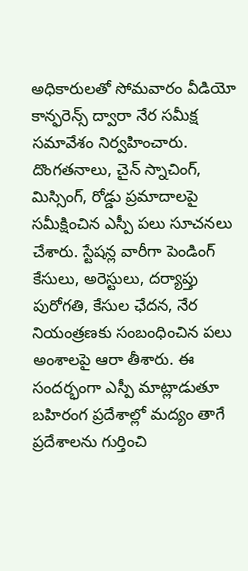అధికారులతో సోమవారం వీడియో కాన్ఫరెన్స్‌ ద్వారా నేర సమీక్ష సమావేశం నిర్వహించారు. దొంగతనాలు, చైన్‌ స్నాచింగ్‌, మిస్సింగ్‌, రోడ్డు ప్రమాదాలపై సమీక్షించిన ఎస్పీ పలు సూచనలు చేశారు. స్టేషన్ల వారీగా పెండింగ్‌ కేసులు, అరెస్టులు, దర్యాప్తు పురోగతి, కేసుల ఛేదన, నేర నియంత్రణకు సంబంధించిన పలు అంశాలపై ఆరా తీశారు. ఈ సందర్భంగా ఎస్పీ మాట్లాడుతూ బహిరంగ ప్రదేశాల్లో మద్యం తాగే ప్రదేశాలను గుర్తించి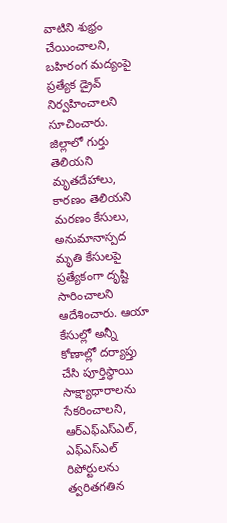వాటిని శుభ్రం చేయించాలని, బహిరంగ మద్యంపై ప్రత్యేక డ్రైవ్‌ నిర్వహించాలని సూచించారు. జిల్లాలో గుర్తు తెలియని మృతదేహాలు, కారణం తెలియని మరణం కేసులు, అనుమానాస్పద మృతి కేసులపై ప్రత్యేకంగా దృష్టి సారించాలని ఆదేశించారు. ఆయా కేసుల్లో అన్నీ కోణాల్లో దర్యాప్తు చేసి పూర్తిస్థాయి సాక్ష్యాధారాలను సేకరించాలని, ఆర్‌ఎఫ్‌ఎస్‌ఎల్‌, ఎఫ్‌ఎస్‌ఎల్‌ రిపోర్టులను త్వరితగతిన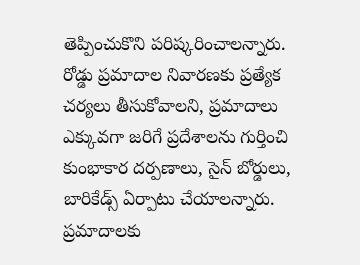తెప్పించుకొని పరిష్కరించాలన్నారు. రోడ్డు ప్రమాదాల నివారణకు ప్రత్యేక చర్యలు తీసుకోవాలని, ప్రమాదాలు ఎక్కువగా జరిగే ప్రదేశాలను గుర్తించి కుంభాకార దర్పణాలు, సైన్‌ బోర్డులు, బారికేడ్స్‌ ఏర్పాటు చేయాలన్నారు. ప్రమాదాలకు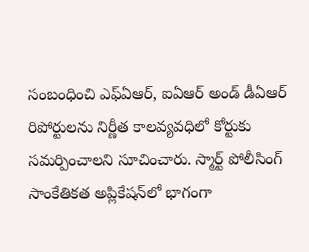సంబంధించి ఎఫ్‌ఏఆర్‌, ఐఏఆర్‌ అండ్‌ డీఏఆర్‌ రిపోర్టులను నిర్ణీత కాలవ్యవధిలో కోర్టుకు సమర్పించాలని సూచించారు. స్మార్ట్‌ పోలీసింగ్‌ సాంకేతికత అప్లికేషన్‌లో భాగంగా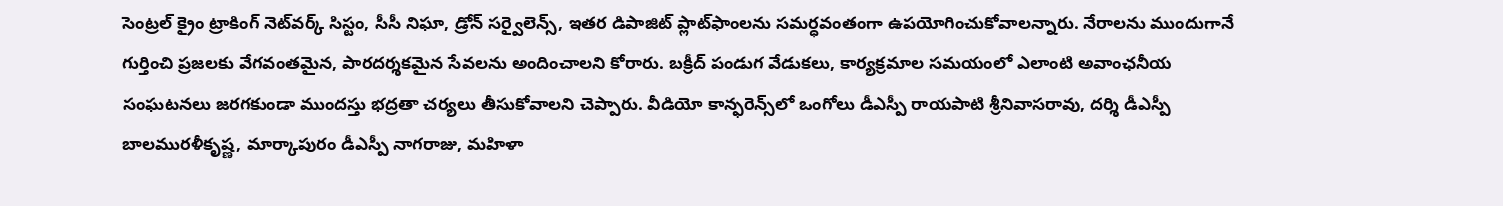సెంట్రల్‌ క్రైం ట్రాకింగ్‌ నెట్‌వర్క్‌ సిస్టం, సీసీ నిఘా, డ్రోన్‌ సర్వైలెన్స్‌, ఇతర డిపాజిట్‌ ప్లాట్‌ఫాంలను సమర్ధవంతంగా ఉపయోగించుకోవాలన్నారు. నేరాలను ముందుగానే గుర్తించి ప్రజలకు వేగవంతమైన, పారదర్శకమైన సేవలను అందించాలని కోరారు. బక్రీద్‌ పండుగ వేడుకలు, కార్యక్రమాల సమయంలో ఎలాంటి అవాంఛనీయ సంఘటనలు జరగకుండా ముందస్తు భద్రతా చర్యలు తీసుకోవాలని చెప్పారు. వీడియో కాన్ఫరెన్స్‌లో ఒంగోలు డీఎస్పీ రాయపాటి శ్రీనివాసరావు, దర్శి డీఎస్పీ బాలమురళీకృష్ణ, మార్కాపురం డీఎస్పీ నాగరాజు, మహిళా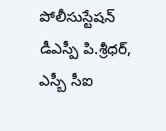పోలీసుస్టేషన్‌ డీఎస్పీ పి.శ్రీధర్‌, ఎస్బీ సీఐ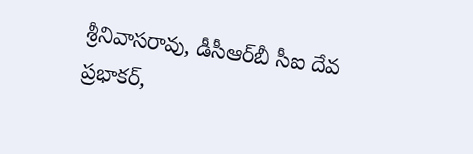శ్రీనివాసరావు, డీసీఆర్‌బీ సీఐ దేవ ప్రభాకర్‌,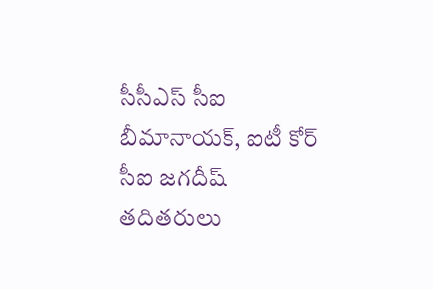సీసీఎస్‌ సీఐ బీమానాయక్‌, ఐటీ కోర్‌ సీఐ జగదీష్‌ తదితరులు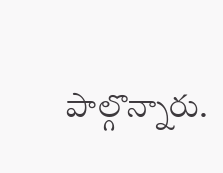పాల్గొన్నారు.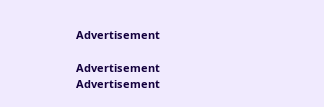Advertisement

Advertisement
Advertisement